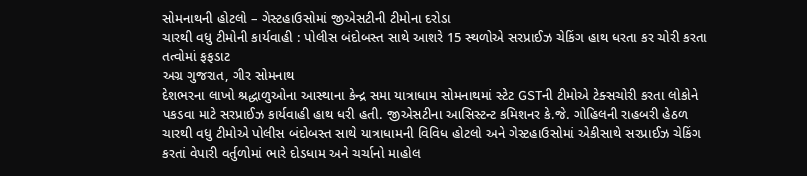સોમનાથની હોટલો – ગેસ્ટહાઉસોમાં જીએસટીની ટીમોના દરોડા
ચારથી વધુ ટીમોની કાર્યવાહી : પોલીસ બંદોબસ્ત સાથે આશરે 15 સ્થળોએ સરપ્રાઈઝ ચેકિંગ હાથ ધરતા કર ચોરી કરતા તત્વોમાં ફફડાટ
અગ્ર ગુજરાત, ગીર સોમનાથ
દેશભરના લાખો શ્રદ્ધાળુઓના આસ્થાના કેન્દ્ર સમા યાત્રાધામ સોમનાથમાં સ્ટેટ GSTની ટીમોએ ટેક્સચોરી કરતા લોકોને પકડવા માટે સરપ્રાઈઝ કાર્યવાહી હાથ ધરી હતી. જીએસટીના આસિસ્ટન્ટ કમિશનર કે.જે. ગોહિલની રાહબરી હેઠળ ચારથી વધુ ટીમોએ પોલીસ બંદોબસ્ત સાથે યાત્રાધામની વિવિધ હોટલો અને ગેસ્ટહાઉસોમાં એકીસાથે સરપ્રાઈઝ ચેકિંગ કરતાં વેપારી વર્તુળોમાં ભારે દોડધામ અને ચર્ચાનો માહોલ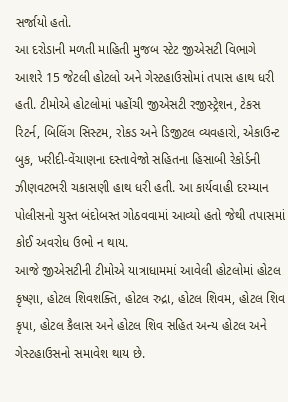સર્જાયો હતો.
આ દરોડાની મળતી માહિતી મુજબ સ્ટેટ જીએસટી વિભાગે આશરે 15 જેટલી હોટલો અને ગેસ્ટહાઉસોમાં તપાસ હાથ ધરી હતી. ટીમોએ હોટલોમાં પહોંચી જીએસટી રજીસ્ટ્રેશન, ટેકસ રિટર્ન, બિલિંગ સિસ્ટમ, રોકડ અને ડિજીટલ વ્યવહારો, એકાઉન્ટ બુક, ખરીદી-વેંચાણના દસ્તાવેજો સહિતના હિસાબી રેકોર્ડની ઝીણવટભરી ચકાસણી હાથ ધરી હતી. આ કાર્યવાહી દરમ્યાન પોલીસનો ચુસ્ત બંદોબસ્ત ગોઠવવામાં આવ્યો હતો જેથી તપાસમાં કોઈ અવરોધ ઉભો ન થાય.
આજે જીએસટીની ટીમોએ યાત્રાધામમાં આવેલી હોટલોમાં હોટલ કૃષ્ણા, હોટલ શિવશક્તિ, હોટલ રુદ્રા, હોટલ શિવમ, હોટલ શિવ કૃપા, હોટલ કૈલાસ અને હોટલ શિવ સહિત અન્ય હોટલ અને ગેસ્ટહાઉસનો સમાવેશ થાય છે.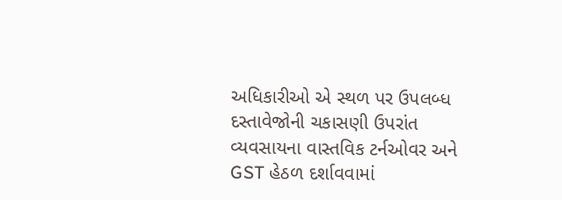અધિકારીઓ એ સ્થળ પર ઉપલબ્ધ દસ્તાવેજોની ચકાસણી ઉપરાંત વ્યવસાયના વાસ્તવિક ટર્નઓવર અને GST હેઠળ દર્શાવવામાં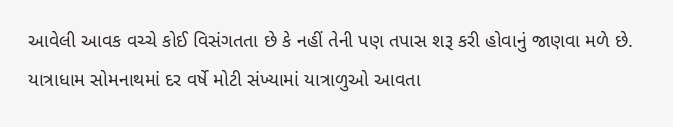આવેલી આવક વચ્ચે કોઈ વિસંગતતા છે કે નહીં તેની પણ તપાસ શરૂ કરી હોવાનું જાણવા મળે છે.
યાત્રાધામ સોમનાથમાં દર વર્ષે મોટી સંખ્યામાં યાત્રાળુઓ આવતા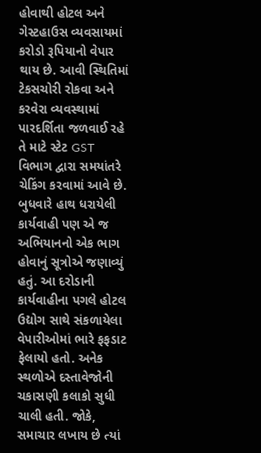હોવાથી હોટલ અને ગેસ્ટહાઉસ વ્યવસાયમાં કરોડો રૂપિયાનો વેપાર થાય છે. આવી સ્થિતિમાં ટેકસચોરી રોકવા અને કરવેરા વ્યવસ્થામાં પારદર્શિતા જળવાઈ રહે તે માટે સ્ટેટ GST વિભાગ દ્વારા સમયાંતરે ચેકિંગ કરવામાં આવે છે. બુધવારે હાથ ધરાયેલી કાર્યવાહી પણ એ જ અભિયાનનો એક ભાગ હોવાનું સૂત્રોએ જણાવ્યું હતું. આ દરોડાની કાર્યવાહીના પગલે હોટલ ઉદ્યોગ સાથે સંકળાયેલા વેપારીઓમાં ભારે ફફડાટ ફેલાયો હતો. અનેક સ્થળોએ દસ્તાવેજોની ચકાસણી કલાકો સુધી ચાલી હતી. જોકે, સમાચાર લખાય છે ત્યાં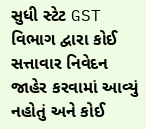સુધી સ્ટેટ GST વિભાગ દ્વારા કોઈ સત્તાવાર નિવેદન જાહેર કરવામાં આવ્યું નહોતું અને કોઈ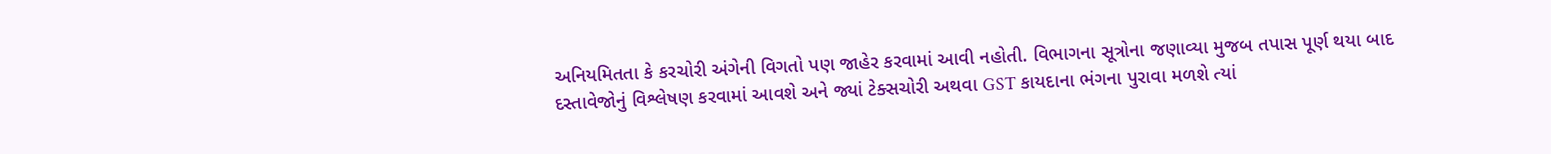અનિયમિતતા કે કરચોરી અંગેની વિગતો પણ જાહેર કરવામાં આવી નહોતી. વિભાગના સૂત્રોના જણાવ્યા મુજબ તપાસ પૂર્ણ થયા બાદ દસ્તાવેજોનું વિશ્લેષણ કરવામાં આવશે અને જ્યાં ટેક્સચોરી અથવા GST કાયદાના ભંગના પુરાવા મળશે ત્યાં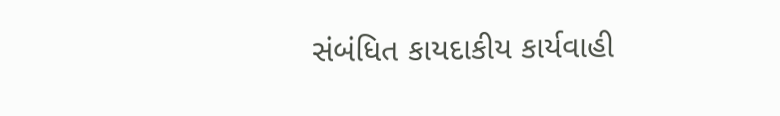સંબંધિત કાયદાકીય કાર્યવાહી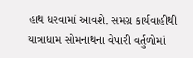હાથ ધરવામાં આવશે. સમગ્ર કાર્યવાહીથી યાત્રાધામ સોમનાથના વેપારી વર્તુળોમાં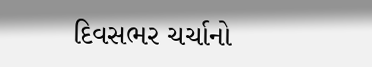દિવસભર ચર્ચાનો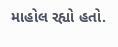માહોલ રહ્યો હતો.